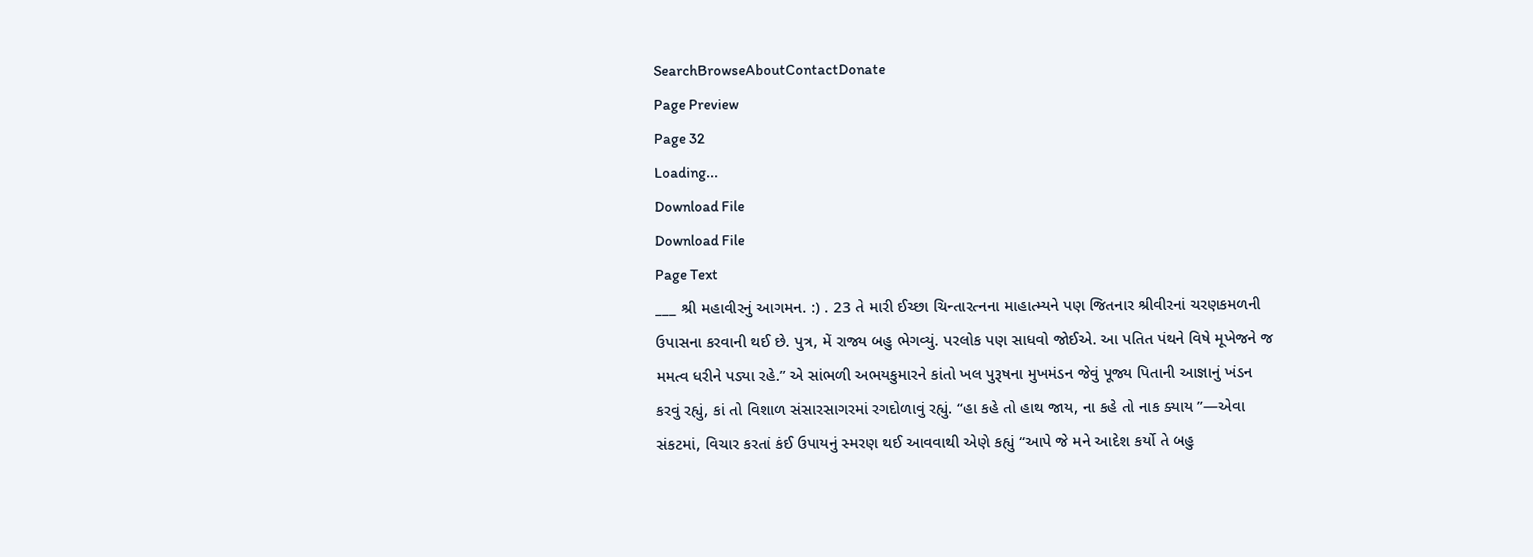SearchBrowseAboutContactDonate
Page Preview
Page 32
Loading...
Download File
Download File
Page Text
___ શ્રી મહાવીરનું આગમન. :) . 23 તે મારી ઈચ્છા ચિન્તારત્નના માહાત્મ્યને પણ જિતનાર શ્રીવીરનાં ચરણકમળની ઉપાસના કરવાની થઈ છે. પુત્ર, મેં રાજ્ય બહુ ભેગવ્યું. પરલોક પણ સાધવો જોઈએ. આ પતિત પંથને વિષે મૂખેજને જ મમત્વ ધરીને પડ્યા રહે.” એ સાંભળી અભયકુમારને કાંતો ખલ પુરૂષના મુખમંડન જેવું પૂજ્ય પિતાની આજ્ઞાનું ખંડન કરવું રહ્યું, કાં તો વિશાળ સંસારસાગરમાં રગદોળાવું રહ્યું. “હા કહે તો હાથ જાય, ના કહે તો નાક ક્યાય ”—એવા સંકટમાં, વિચાર કરતાં કંઈ ઉપાયનું સ્મરણ થઈ આવવાથી એણે કહ્યું “આપે જે મને આદેશ કર્યો તે બહુ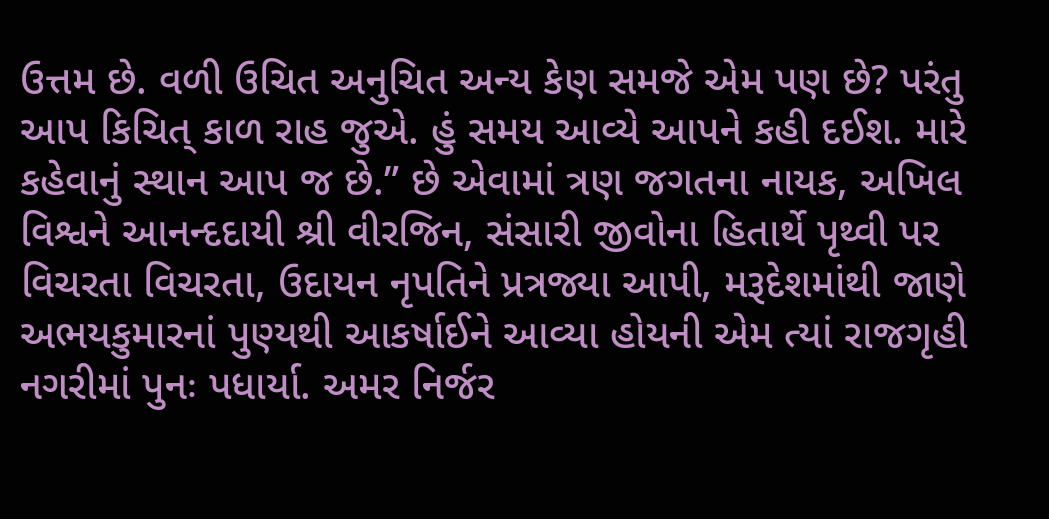ઉત્તમ છે. વળી ઉચિત અનુચિત અન્ય કેણ સમજે એમ પણ છે? પરંતુ આપ કિચિત્ કાળ રાહ જુએ. હું સમય આવ્યે આપને કહી દઈશ. મારે કહેવાનું સ્થાન આપ જ છે.” છે એવામાં ત્રણ જગતના નાયક, અખિલ વિશ્વને આનન્દદાયી શ્રી વીરજિન, સંસારી જીવોના હિતાર્થે પૃથ્વી પર વિચરતા વિચરતા, ઉદાયન નૃપતિને પ્રત્રજ્યા આપી, મરૂદેશમાંથી જાણે અભયકુમારનાં પુણ્યથી આકર્ષાઈને આવ્યા હોયની એમ ત્યાં રાજગૃહી નગરીમાં પુનઃ પધાર્યા. અમર નિર્જર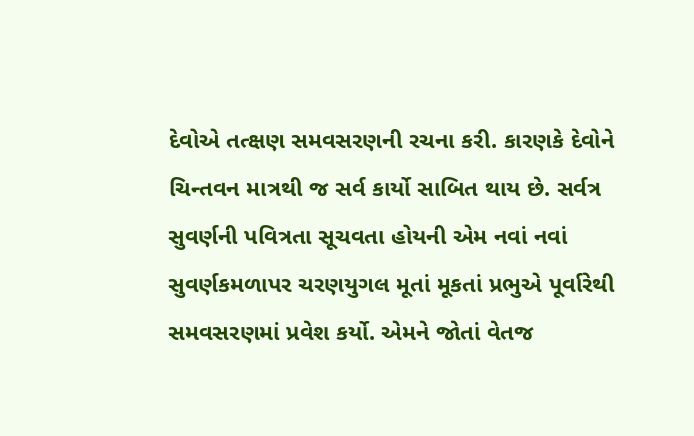દેવોએ તત્ક્ષણ સમવસરણની રચના કરી. કારણકે દેવોને ચિન્તવન માત્રથી જ સર્વ કાર્યો સાબિત થાય છે. સર્વત્ર સુવર્ણની પવિત્રતા સૂચવતા હોયની એમ નવાં નવાં સુવર્ણકમળાપર ચરણયુગલ મૂતાં મૂકતાં પ્રભુએ પૂર્વારેથી સમવસરણમાં પ્રવેશ કર્યો. એમને જોતાં વેતજ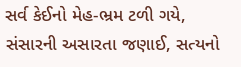સર્વ કેઈનો મેહ-ભ્રમ ટળી ગયે, સંસારની અસારતા જણાઈ, સત્યનો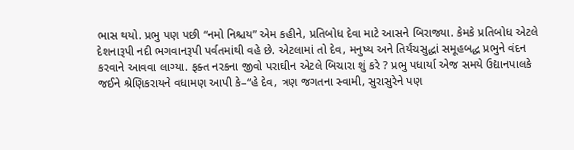ભાસ થયો. પ્રભુ પણ પછી “નમો નિશ્ચય” એમ કહીને, પ્રતિબોધ દેવા માટે આસને બિરાજ્યા. કેમકે પ્રતિબોધ એટલે દેશનારૂપી નદી ભગવાનરૂપી પર્વતમાંથી વહે છે. એટલામાં તો દેવ, મનુષ્ય અને તિર્યંચસુદ્ધાં સમૂહબદ્ધ પ્રભુને વંદન કરવાને આવવા લાગ્યા. ફક્ત નરકના જીવો પરાઘીન એટલે બિચારા શું કરે ? પ્રભુ પધાર્યા એજ સમયે ઉદ્યાનપાલકે જઈને શ્રેણિકરાયને વધામણ આપી કે–“હે દેવ, ત્રણ જગતના સ્વામી, સુરાસુરેને પણ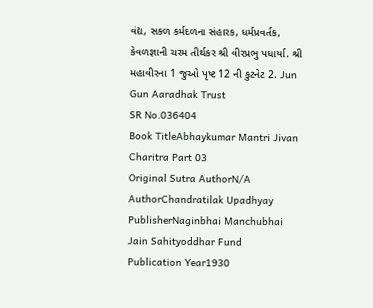વંદ્ય, સકળ કર્મદળના સંહારક, ધર્મપ્રવર્તક, કેવળજ્ઞાની ચરમ તીર્થકર શ્રી વીરપ્રભુ પધાર્યા. શ્રી મહાવીરના 1 જુઓ પૃષ્ટ 12 ની કુટનેટ 2. Jun Gun Aaradhak Trust
SR No.036404
Book TitleAbhaykumar Mantri Jivan Charitra Part 03
Original Sutra AuthorN/A
AuthorChandratilak Upadhyay
PublisherNaginbhai Manchubhai Jain Sahityoddhar Fund
Publication Year1930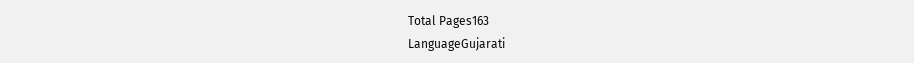Total Pages163
LanguageGujarati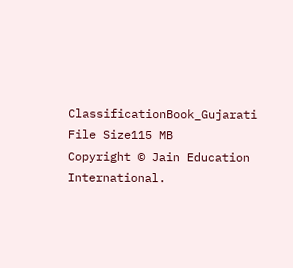ClassificationBook_Gujarati
File Size115 MB
Copyright © Jain Education International.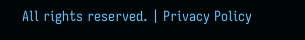All rights reserved. | Privacy Policy